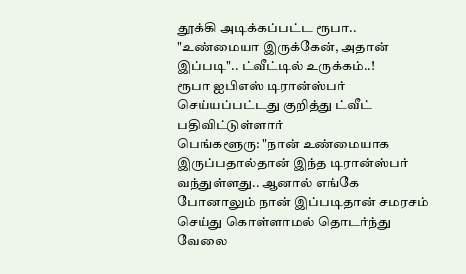தூக்கி அடிக்கப்பட்ட ரூபா.. "உண்மையா இருக்கேன், அதான் இப்படி".. ட்வீட்டில் உருக்கம்..!
ரூபா ஐபிஎஸ் டிரான்ஸ்பர் செய்யப்பட்டது குறித்து ட்வீட் பதிவிட்டுள்ளார்
பெங்களூரு: "நான் உண்மையாக இருப்பதால்தான் இந்த டிரான்ஸ்பர் வந்துள்ளது.. ஆனால் எங்கே போனாலும் நான் இப்படிதான் சமரசம் செய்து கொள்ளாமல் தொடர்ந்து வேலை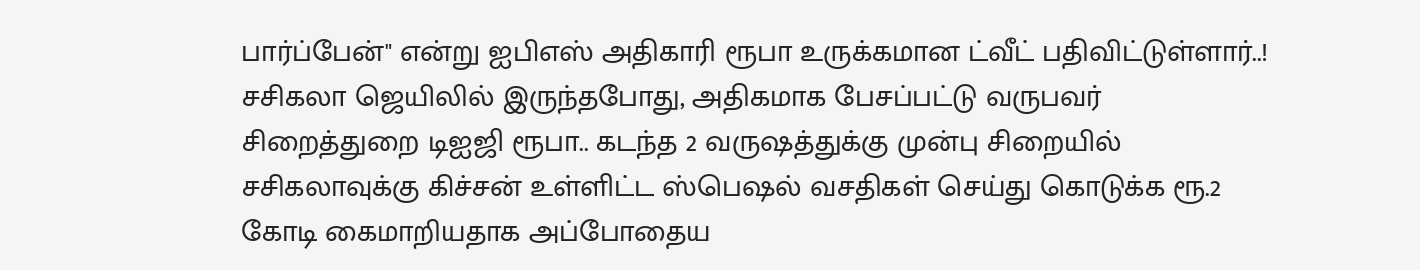பார்ப்பேன்" என்று ஐபிஎஸ் அதிகாரி ரூபா உருக்கமான ட்வீட் பதிவிட்டுள்ளார்..!
சசிகலா ஜெயிலில் இருந்தபோது, அதிகமாக பேசப்பட்டு வருபவர் சிறைத்துறை டிஐஜி ரூபா.. கடந்த 2 வருஷத்துக்கு முன்பு சிறையில் சசிகலாவுக்கு கிச்சன் உள்ளிட்ட ஸ்பெஷல் வசதிகள் செய்து கொடுக்க ரூ.2 கோடி கைமாறியதாக அப்போதைய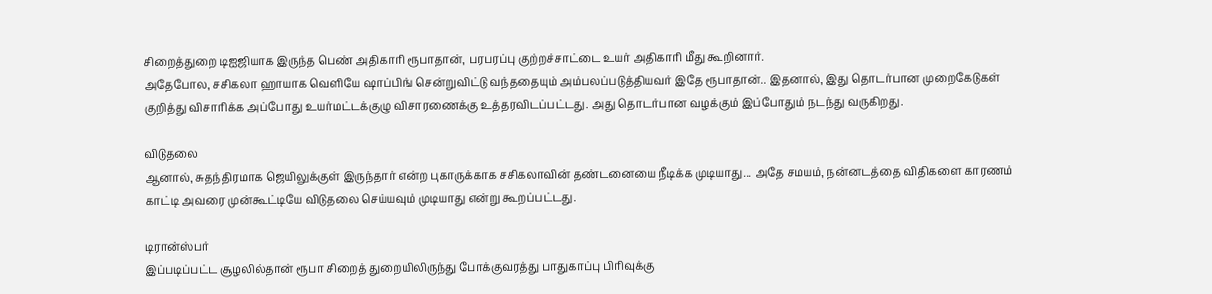சிறைத்துறை டிஐஜியாக இருந்த பெண் அதிகாரி ரூபாதான், பரபரப்பு குற்றச்சாட்டை உயர் அதிகாரி மீது கூறினார்.
அதேபோல, சசிகலா ஹாயாக வெளியே ஷாப்பிங் சென்றுவிட்டு வந்ததையும் அம்பலப்படுத்தியவர் இதே ரூபாதான்.. இதனால், இது தொடர்பான முறைகேடுகள் குறித்து விசாரிக்க அப்போது உயர்மட்டக்குழு விசாரணைக்கு உத்தரவிடப்பட்டது. அது தொடர்பான வழக்கும் இப்போதும் நடந்து வருகிறது.

விடுதலை
ஆனால், சுதந்திரமாக ஜெயிலுக்குள் இருந்தார் என்ற புகாருக்காக சசிகலாவின் தண்டனையை நீடிக்க முடியாது... அதே சமயம், நன்னடத்தை விதிகளை காரணம் காட்டி அவரை முன்கூட்டியே விடுதலை செய்யவும் முடியாது என்று கூறப்பட்டது.

டிரான்ஸ்பர்
இப்படிப்பட்ட சூழலில்தான் ரூபா சிறைத் துறையிலிருந்து போக்குவரத்து பாதுகாப்பு பிரிவுக்கு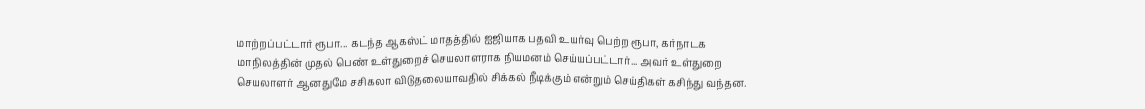மாற்றப்பட்டார் ரூபா... கடந்த ஆகஸ்ட் மாதத்தில் ஐஜியாக பதவி உயர்வு பெற்ற ரூபா, கர்நாடக மாநிலத்தின் முதல் பெண் உள்துறைச் செயலாளராக நியமனம் செய்யப்பட்டார்... அவர் உள்துறை செயலாளர் ஆனதுமே சசிகலா விடுதலையாவதில் சிக்கல் நீடிக்கும் என்றும் செய்திகள் கசிந்து வந்தன.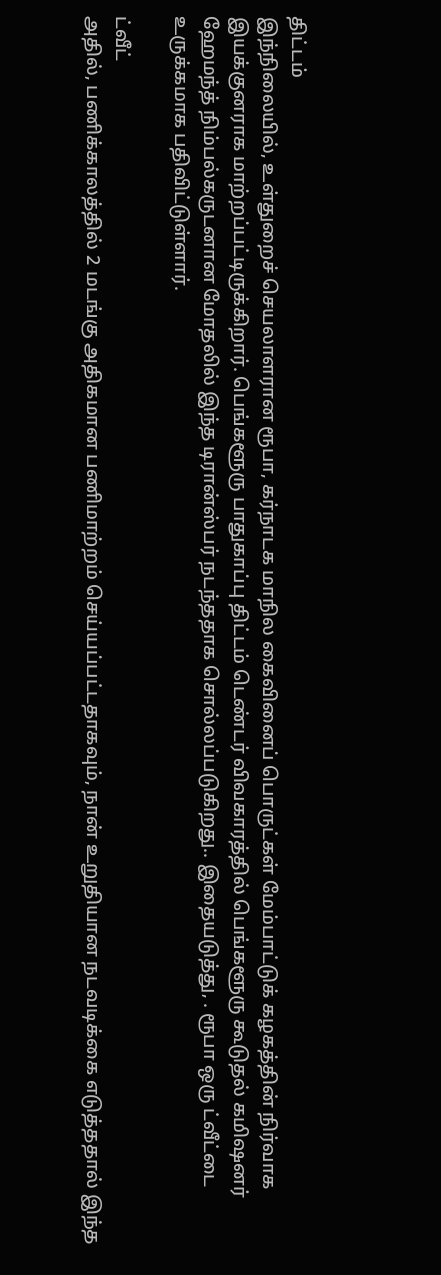திட்டம்
இந்நிலையில், உள்துறைச் செயலாளரான ரூபா, கர்நாடக மாநில கைவினைப் பொருட்கள் மேம்பாட்டுக் கழகத்தின் நிர்வாக இயக்குனராக மாற்றப்பட்டிருக்கிறார். பெங்களூரு பாதுகாப்பு திட்டம் டெண்டர் விவகாரத்தில் பெங்களூரு கூடுதல் கமிஷனர் ஹேமந்த் நிம்பல்கருடனான மோதலில் இந்த டிரான்ஸ்பர் நடந்ததாக சொல்லப்படுகிறது.. இதையடுத்து, . ரூபா ஒரு ட்வீட்டை உருக்கமாக பதிவிட்டுள்ளார்.

ட்வீட்
அதில், பணிக்காலத்தில் 2 மடங்கு அதிகமான பணிமாற்றம் செய்யப்பட்டதாகவும், நான் உறுதியான நடவடிக்கை எடுத்ததால் இந்த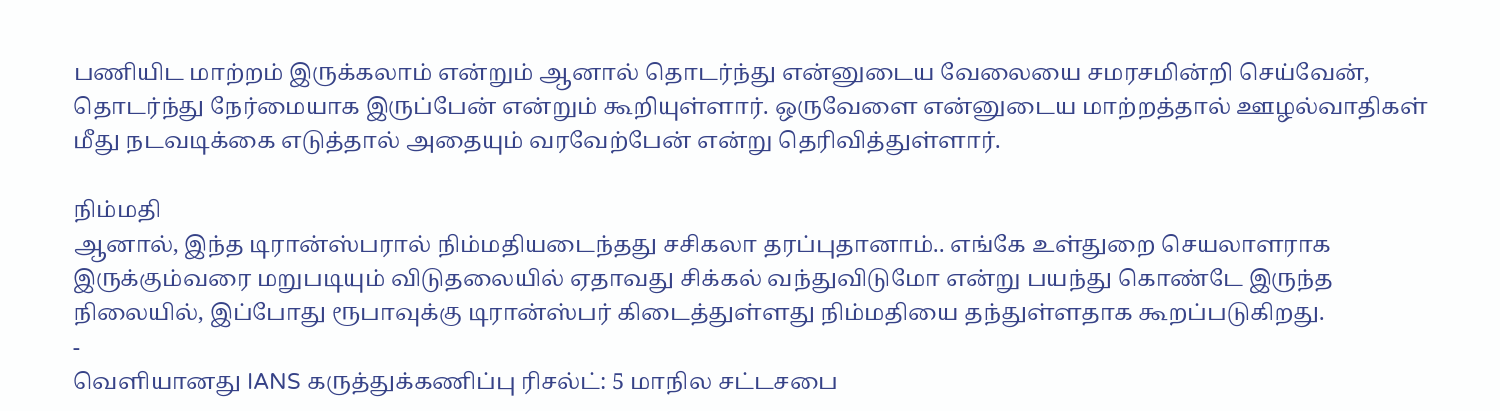பணியிட மாற்றம் இருக்கலாம் என்றும் ஆனால் தொடர்ந்து என்னுடைய வேலையை சமரசமின்றி செய்வேன், தொடர்ந்து நேர்மையாக இருப்பேன் என்றும் கூறியுள்ளார். ஒருவேளை என்னுடைய மாற்றத்தால் ஊழல்வாதிகள் மீது நடவடிக்கை எடுத்தால் அதையும் வரவேற்பேன் என்று தெரிவித்துள்ளார்.

நிம்மதி
ஆனால், இந்த டிரான்ஸ்பரால் நிம்மதியடைந்தது சசிகலா தரப்புதானாம்.. எங்கே உள்துறை செயலாளராக இருக்கும்வரை மறுபடியும் விடுதலையில் ஏதாவது சிக்கல் வந்துவிடுமோ என்று பயந்து கொண்டே இருந்த நிலையில், இப்போது ரூபாவுக்கு டிரான்ஸ்பர் கிடைத்துள்ளது நிம்மதியை தந்துள்ளதாக கூறப்படுகிறது.
-
வெளியானது IANS கருத்துக்கணிப்பு ரிசல்ட்: 5 மாநில சட்டசபை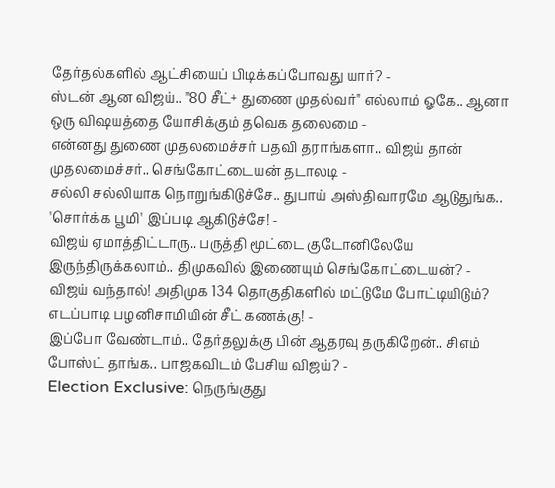தேர்தல்களில் ஆட்சியைப் பிடிக்கப்போவது யார்? -
ஸ்டன் ஆன விஜய்.. "80 சீட்+ துணை முதல்வர்" எல்லாம் ஓகே.. ஆனா ஒரு விஷயத்தை யோசிக்கும் தவெக தலைமை -
என்னது துணை முதலமைச்சர் பதவி தராங்களா.. விஜய் தான் முதலமைச்சர்.. செங்கோட்டையன் தடாலடி -
சல்லி சல்லியாக நொறுங்கிடுச்சே.. துபாய் அஸ்திவாரமே ஆடுதுங்க.. 'சொர்க்க பூமி' இப்படி ஆகிடுச்சே! -
விஜய் ஏமாத்திட்டாரு.. பருத்தி மூட்டை குடோனிலேயே இருந்திருக்கலாம்.. திமுகவில் இணையும் செங்கோட்டையன்? -
விஜய் வந்தால்! அதிமுக 134 தொகுதிகளில் மட்டுமே போட்டியிடும்? எடப்பாடி பழனிசாமியின் சீட் கணக்கு! -
இப்போ வேண்டாம்.. தேர்தலுக்கு பின் ஆதரவு தருகிறேன்.. சிஎம் போஸ்ட் தாங்க.. பாஜகவிடம் பேசிய விஜய்? -
Election Exclusive: நெருங்குது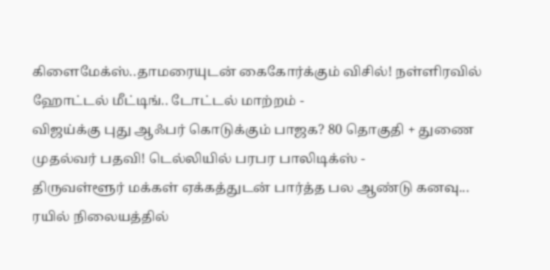கிளைமேக்ஸ்..தாமரையுடன் கைகோர்க்கும் விசில்! நள்ளிரவில் ஹோட்டல் மீட்டிங்.. டோட்டல் மாற்றம் -
விஜய்க்கு புது ஆஃபர் கொடுக்கும் பாஜக? 80 தொகுதி + துணை முதல்வர் பதவி! டெல்லியில் பரபர பாலிடிக்ஸ் -
திருவள்ளூர் மக்கள் ஏக்கத்துடன் பார்த்த பல ஆண்டு கனவு... ரயில் நிலையத்தில்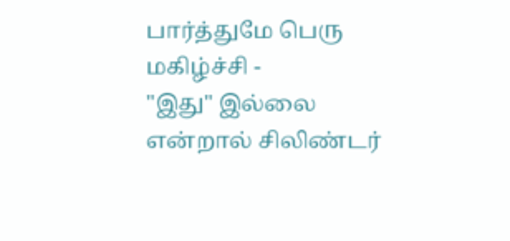பார்த்துமே பெரு மகிழ்ச்சி -
"இது" இல்லை என்றால் சிலிண்டர்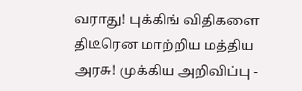வராது! புக்கிங் விதிகளை திடீரென மாற்றிய மத்திய அரசு! முக்கிய அறிவிப்பு -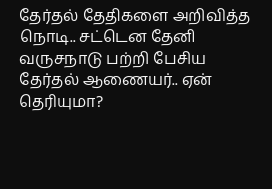தேர்தல் தேதிகளை அறிவித்த நொடி.. சட்டென தேனி வருசநாடு பற்றி பேசிய தேர்தல் ஆணையர்.. ஏன் தெரியுமா?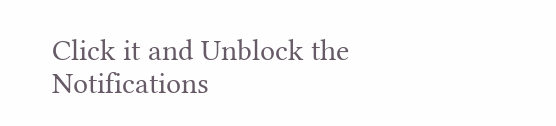Click it and Unblock the Notifications